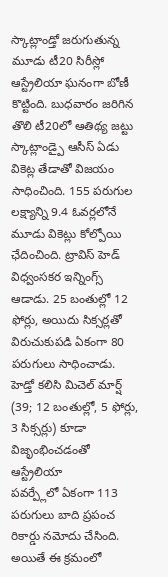స్కాట్లాండ్తో జరుగుతున్న మూడు టీ20 సిరీస్లో ఆస్ట్రేలియా ఘనంగా బోణీ కొట్టింది. బుధవారం జరిగిన తొలి టీ20లో ఆతిథ్య జట్టు స్కాట్లాండ్పై ఆసీస్ ఏడు వికెట్ల తేడాతో విజయం సాధించింది. 155 పరుగుల లక్ష్యాన్ని 9.4 ఓవర్లలోనే మూడు వికెట్లు కోల్పోయి ఛేదించింది. ట్రావిస్ హెడ్ విధ్వంసకర ఇన్నింగ్స్ ఆడాడు. 25 బంతుల్లో 12 ఫోర్లు, అయిదు సిక్సర్లతో విరుచుకుపడి ఏకంగా 80 పరుగులు సాధించాడు.
హెడ్తో కలిసి మిచెల్ మార్ష్ (39; 12 బంతుల్లో, 5 ఫోర్లు, 3 సిక్సర్లు) కూడా విజృంభించడంతో ఆస్ట్రేలియా
పవర్ప్లేలో ఏకంగా 113 పరుగులు బాది ప్రపంచ రికార్డు నమోదు చేసింది. అయితే ఈ క్రమంలో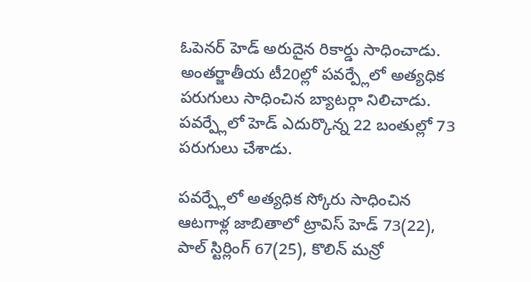ఓపెనర్ హెడ్ అరుదైన రికార్డు సాధించాడు. అంతర్జాతీయ టీ20ల్లో పవర్ప్లేలో అత్యధిక పరుగులు సాధించిన బ్యాటర్గా నిలిచాడు. పవర్ప్లేలో హెడ్ ఎదుర్కొన్న 22 బంతుల్లో 73 పరుగులు చేశాడు.

పవర్ప్లేలో అత్యధిక స్కోరు సాధించిన ఆటగాళ్ల జాబితాలో ట్రావిస్ హెడ్ 73(22), పాల్ స్టిర్లింగ్ 67(25), కొలిన్ మన్రో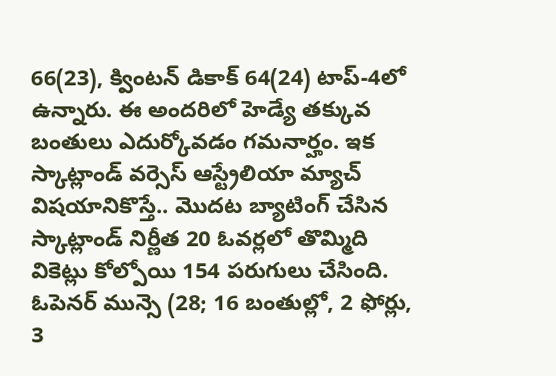66(23), క్వింటన్ డికాక్ 64(24) టాప్-4లో ఉన్నారు. ఈ అందరిలో హెడ్యే తక్కువ బంతులు ఎదుర్కోవడం గమనార్హం. ఇక స్కాట్లాండ్ వర్సెస్ ఆస్ట్రేలియా మ్యాచ్ విషయానికొస్తే.. మొదట బ్యాటింగ్ చేసిన స్కాట్లాండ్ నిర్ణీత 20 ఓవర్లలో తొమ్మిది వికెట్లు కోల్పోయి 154 పరుగులు చేసింది.
ఓపెనర్ మున్సె (28; 16 బంతుల్లో, 2 ఫోర్లు, 3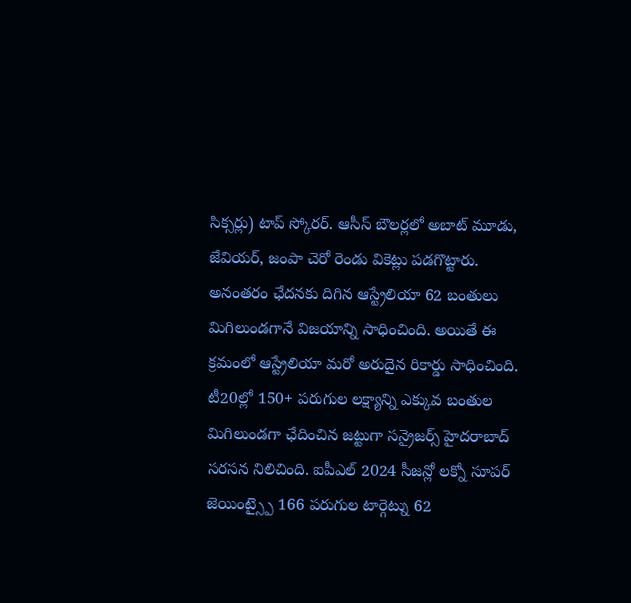సిక్సర్లు) టాప్ స్కోరర్. ఆసీస్ బౌలర్లలో అబాట్ మూడు, జేవియర్, జంపా చెరో రెండు వికెట్లు పడగొట్టారు. అనంతరం ఛేదనకు దిగిన ఆస్ట్రేలియా 62 బంతులు మిగిలుండగానే విజయాన్ని సాధించింది. అయితే ఈ క్రమంలో ఆస్ట్రేలియా మరో అరుదైన రికార్డు సాధించింది. టీ20ల్లో 150+ పరుగుల లక్ష్యాన్ని ఎక్కువ బంతుల మిగిలుండగా ఛేదించిన జట్టుగా సన్రైజర్స్ హైదరాబాద్ సరసన నిలిచింది. ఐపీఎల్ 2024 సీజన్లో లక్నో సూపర్ జెయింట్స్పై 166 పరుగుల టార్గెట్ను 62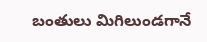బంతులు మిగిలుండగానే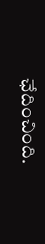ఛేదించింది.